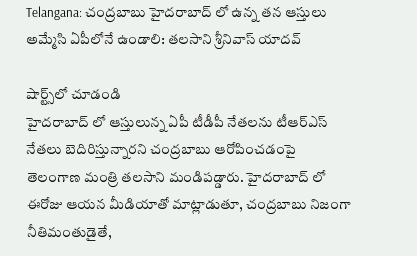Telangana: చంద్రబాబు హైదరాబాద్ లో ఉన్న తన ఆస్తులు అమ్మేసి ఏపీలోనే ఉండాలి: తలసాని శ్రీనివాస్ యాదవ్

షార్ట్స్‌లో చూడండి
హైదరాబాద్ లో ఆస్తులున్న ఏపీ టీడీపీ నేతలను టీఆర్ఎస్ నేతలు బెదిరిస్తున్నారని చంద్రబాబు ఆరోపించడంపై తెలంగాణ మంత్రి తలసాని మండిపడ్డారు. హైదరాబాద్ లో ఈరోజు ఆయన మీడియాతో మాట్లాడుతూ, చంద్రబాబు నిజంగా నీతిమంతుడైతే,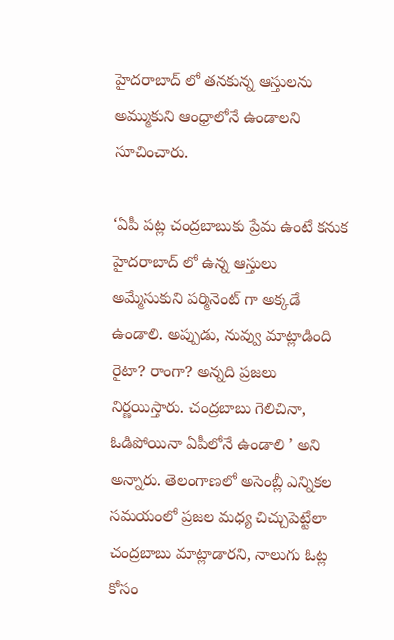హైదరాబాద్ లో తనకున్న ఆస్తులను అమ్ముకుని ఆంధ్రాలోనే ఉండాలని సూచించారు.

‘ఏపీ పట్ల చంద్రబాబుకు ప్రేమ ఉంటే కనుక హైదరాబాద్ లో ఉన్న ఆస్తులు అమ్మేసుకుని పర్మినెంట్ గా అక్కడే ఉండాలి. అప్పుడు, నువ్వు మాట్లాడింది రైటా? రాంగా? అన్నది ప్రజలు నిర్ణయిస్తారు. చంద్రబాబు గెలిచినా, ఓడిపోయినా ఏపీలోనే ఉండాలి ’ అని అన్నారు. తెలంగాణలో అసెంబ్లీ ఎన్నికల సమయంలో ప్రజల మధ్య చిచ్చుపెట్టేలా చంద్రబాబు మాట్లాడారని, నాలుగు ఓట్ల కోసం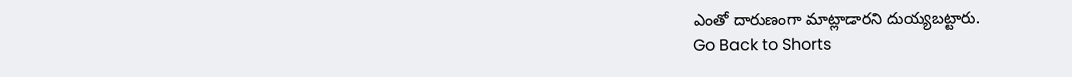ఎంతో దారుణంగా మాట్లాడారని దుయ్యబట్టారు.
Go Back to Shorts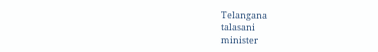Telangana
talasani
minister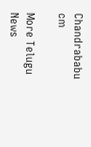Chandrababu
cm

More Telugu News